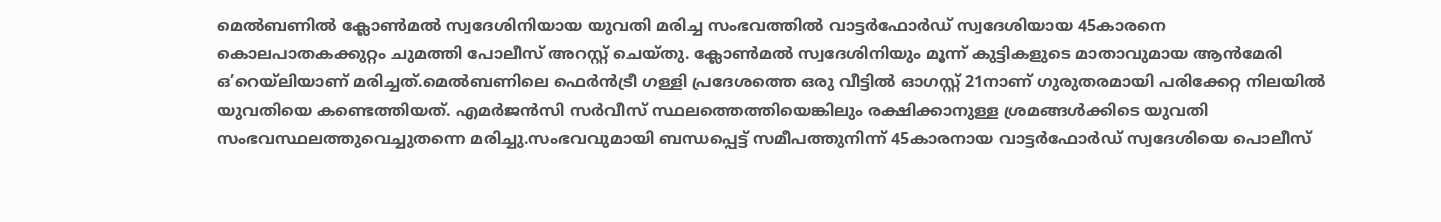മെൽബണിൽ ക്ലോൺമൽ സ്വദേശിനിയായ യുവതി മരിച്ച സംഭവത്തിൽ വാട്ടർഫോർഡ് സ്വദേശിയായ 45കാരനെ കൊലപാതകക്കുറ്റം ചുമത്തി പോലീസ് അറസ്റ്റ് ചെയ്തു. ക്ലോൺമൽ സ്വദേശിനിയും മൂന്ന് കുട്ടികളുടെ മാതാവുമായ ആൻമേരി ഒ’റെയ്ലിയാണ് മരിച്ചത്.മെൽബണിലെ ഫെർൻട്രീ ഗള്ളി പ്രദേശത്തെ ഒരു വീട്ടിൽ ഓഗസ്റ്റ് 21നാണ് ഗുരുതരമായി പരിക്കേറ്റ നിലയിൽ യുവതിയെ കണ്ടെത്തിയത്. എമർജൻസി സർവീസ് സ്ഥലത്തെത്തിയെങ്കിലും രക്ഷിക്കാനുള്ള ശ്രമങ്ങൾക്കിടെ യുവതി സംഭവസ്ഥലത്തുവെച്ചുതന്നെ മരിച്ചു.സംഭവവുമായി ബന്ധപ്പെട്ട് സമീപത്തുനിന്ന് 45കാരനായ വാട്ടർഫോർഡ് സ്വദേശിയെ പൊലീസ്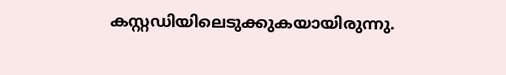കസ്റ്റഡിയിലെടുക്കുകയായിരുന്നു.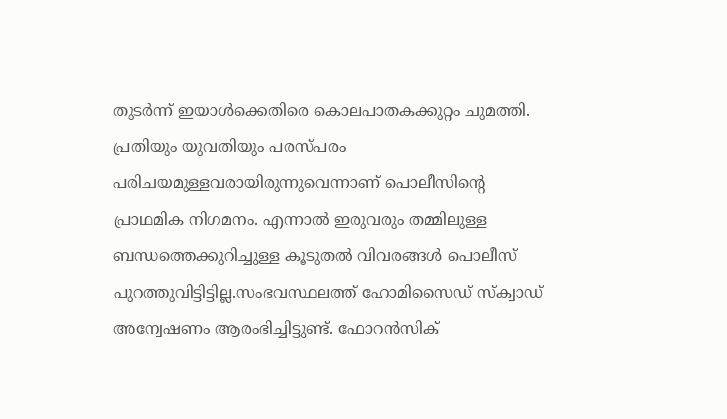തുടർന്ന് ഇയാൾക്കെതിരെ കൊലപാതകക്കുറ്റം ചുമത്തി.
പ്രതിയും യുവതിയും പരസ്പരം പരിചയമുള്ളവരായിരുന്നുവെന്നാണ് പൊലീസിന്റെ പ്രാഥമിക നിഗമനം. എന്നാൽ ഇരുവരും തമ്മിലുള്ള ബന്ധത്തെക്കുറിച്ചുള്ള കൂടുതൽ വിവരങ്ങൾ പൊലീസ് പുറത്തുവിട്ടിട്ടില്ല.സംഭവസ്ഥലത്ത് ഹോമിസൈഡ് സ്ക്വാഡ് അന്വേഷണം ആരംഭിച്ചിട്ടുണ്ട്. ഫോറൻസിക്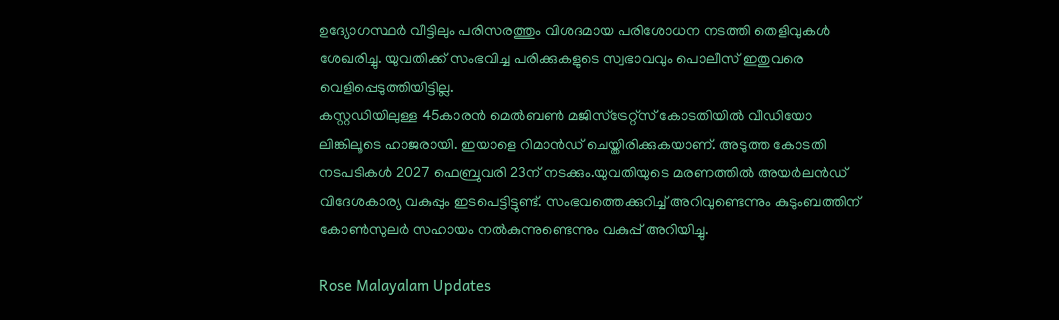ഉദ്യോഗസ്ഥർ വീട്ടിലും പരിസരത്തും വിശദമായ പരിശോധന നടത്തി തെളിവുകൾ ശേഖരിച്ചു. യുവതിക്ക് സംഭവിച്ച പരിക്കുകളുടെ സ്വഭാവവും പൊലീസ് ഇതുവരെ വെളിപ്പെടുത്തിയിട്ടില്ല.
കസ്റ്റഡിയിലുള്ള 45കാരൻ മെൽബൺ മജിസ്ട്രേറ്റ്സ് കോടതിയിൽ വീഡിയോ ലിങ്കിലൂടെ ഹാജരായി. ഇയാളെ റിമാൻഡ് ചെയ്തിരിക്കുകയാണ്. അടുത്ത കോടതി നടപടികൾ 2027 ഫെബ്രുവരി 23ന് നടക്കും.യുവതിയുടെ മരണത്തിൽ അയർലൻഡ് വിദേശകാര്യ വകുപ്പും ഇടപെട്ടിട്ടുണ്ട്. സംഭവത്തെക്കുറിച്ച് അറിവുണ്ടെന്നും കുടുംബത്തിന് കോൺസുലർ സഹായം നൽകുന്നുണ്ടെന്നും വകുപ്പ് അറിയിച്ചു.

Rose Malayalam Updates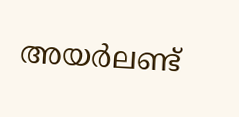അയർലണ്ട്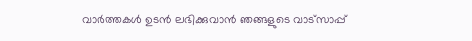വാർത്തകൾ ഉടൻ ലഭിക്കുവാൻ ഞങ്ങളുടെ വാട്സാപ്പ്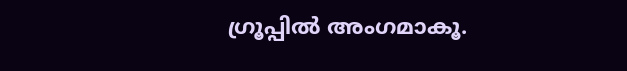ഗ്രൂപ്പിൽ അംഗമാകൂ.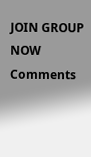JOIN GROUP NOW
Comments